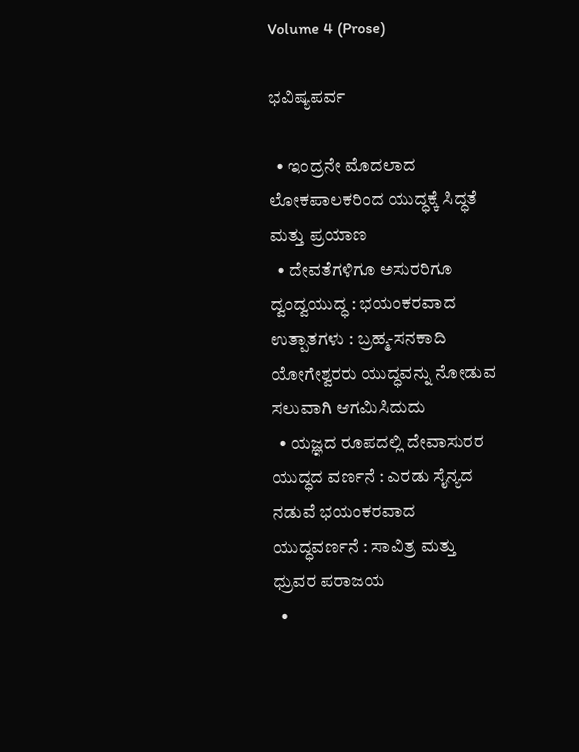Volume 4 (Prose)

ಭವಿಷ್ಯಪರ್ವ

  • ಇಂದ್ರನೇ ಮೊದಲಾದ ಲೋಕಪಾಲಕರಿಂದ ಯುದ್ಧಕ್ಕೆ ಸಿದ್ಧತೆ ಮತ್ತು ಪ್ರಯಾಣ
  • ದೇವತೆಗಳಿಗೂ ಅಸುರರಿಗೂ ದ್ವಂದ್ವಯುದ್ಧ : ಭಯಂಕರವಾದ ಉತ್ಪಾತಗಳು : ಬ್ರಹ್ಮ-ಸನಕಾದಿ ಯೋಗೇಶ್ವರರು ಯುದ್ಧವನ್ನು ನೋಡುವ ಸಲುವಾಗಿ ಆಗಮಿಸಿದುದು
  • ಯಜ್ಞದ ರೂಪದಲ್ಲಿ ದೇವಾಸುರರ ಯುದ್ಧದ ವರ್ಣನೆ : ಎರಡು ಸೈನ್ಯದ ನಡುವೆ ಭಯಂಕರವಾದ ಯುದ್ಧವರ್ಣನೆ : ಸಾವಿತ್ರ ಮತ್ತು ಧ್ರುವರ ಪರಾಜಯ
  •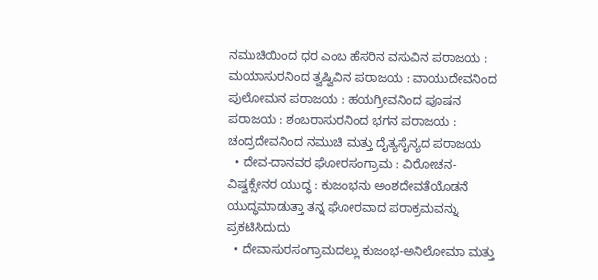ನಮುಚಿಯಿಂದ ಧರ ಎಂಬ ಹೆಸರಿನ ವಸುವಿನ ಪರಾಜಯ : ಮಯಾಸುರನಿಂದ ತ್ವಷ್ವಿವಿನ ಪರಾಜಯ : ವಾಯುದೇವನಿಂದ ಪುಲೋಮನ ಪರಾಜಯ : ಹಯಗ್ರೀವನಿಂದ ಪೂಷನ ಪರಾಜಯ : ಶಂಬರಾಸುರನಿಂದ ಭಗನ ಪರಾಜಯ : ಚಂದ್ರದೇವನಿಂದ ನಮುಚಿ ಮತ್ತು ದೈತ್ಯಸೈನ್ಯದ ಪರಾಜಯ
  • ದೇವ-ದಾನವರ ಘೋರಸಂಗ್ರಾಮ : ವಿರೋಚನ-ವಿಷ್ವಕ್ಸೇನರ ಯುದ್ಧ : ಕುಜಂಭನು ಅಂಶದೇವತೆಯೊಡನೆ ಯುದ್ಧಮಾಡುತ್ತಾ ತನ್ನ ಘೋರವಾದ ಪರಾಕ್ರಮವನ್ನು ಪ್ರಕಟಿಸಿದುದು
  • ದೇವಾಸುರಸಂಗ್ರಾಮದಲ್ಲು ಕುಜಂಭ-ಅನಿಲೋಮಾ ಮತ್ತು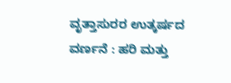ವೃತ್ತಾಸುರರ ಉತ್ಕರ್ಷದ ವರ್ಣನೆ : ಹರಿ ಮತ್ತು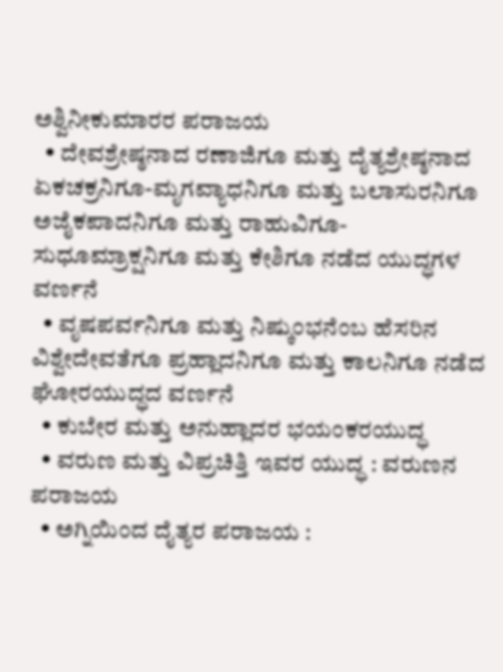ಅಶ್ವಿನೀಕುಮಾರರ ಪರಾಜಯ
  • ದೇವಶ್ರೇಷ್ಠನಾದ ರಣಾಜಿಗೂ ಮತ್ತು ದೈತ್ಯಶ್ರೇಷ್ಠನಾದ ಏಕಚಕ್ರನಿಗೂ-ಮೃಗವ್ಯಾಧನಿಗೂ ಮತ್ತು ಬಲಾಸುರನಿಗೂ ಅಜೈಕಪಾದನಿಗೂ ಮತ್ತು ರಾಹುವಿಗೂ-ಸುಧೂಮ್ರಾಕ್ಷನಿಗೂ ಮತ್ತು ಕೇಶಿಗೂ ನಡೆದ ಯುದ್ಧಗಳ ವರ್ಣನೆ
  • ವೃಷಪರ್ವನಿಗೂ ಮತ್ತು ನಿಷ್ಕುಂಭನೆಂಬ ಹೆಸರಿನ ವಿಶ್ವೇದೇವತೆಗೂ ಪ್ರಹ್ಲಾದನಿಗೂ ಮತ್ತು ಕಾಲನಿಗೂ ನಡೆದ ಘೋರಯುದ್ಧದ ವರ್ಣನೆ
  • ಕುಬೇರ ಮತ್ತು ಅನುಹ್ಲಾದರ ಭಯಂಕರಯುದ್ಧ
  • ವರುಣ ಮತ್ತು ವಿಪ್ರಚಿತ್ತಿ ಇವರ ಯುದ್ಧ : ವರುಣನ ಪರಾಜಯ
  • ಅಗ್ನಿಯಿಂದ ದೈತ್ಯರ ಪರಾಜಯ :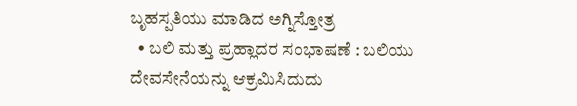ಬೃಹಸ್ಪತಿಯು ಮಾಡಿದ ಅಗ್ನಿಸ್ತೋತ್ರ
  • ಬಲಿ ಮತ್ತು ಪ್ರಹ್ಲಾದರ ಸಂಭಾಷಣೆ : ಬಲಿಯು ದೇವಸೇನೆಯನ್ನು ಆಕ್ರಮಿಸಿದುದು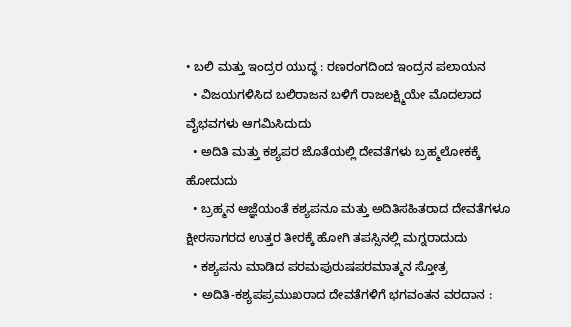• ಬಲಿ ಮತ್ತು ಇಂದ್ರರ ಯುದ್ಧ : ರಣರಂಗದಿಂದ ಇಂದ್ರನ ಪಲಾಯನ
  • ವಿಜಯಗಳಿಸಿದ ಬಲಿರಾಜನ ಬಳಿಗೆ ರಾಜಲಕ್ಷ್ಮಿಯೇ ಮೊದಲಾದ ವೈಭವಗಳು ಆಗಮಿಸಿದುದು
  • ಅದಿತಿ ಮತ್ತು ಕಶ್ಯಪರ ಜೊತೆಯಲ್ಲಿ ದೇವತೆಗಳು ಬ್ರಹ್ಮಲೋಕಕ್ಕೆ ಹೋದುದು
  • ಬ್ರಹ್ಮನ ಆಜ್ಞೆಯಂತೆ ಕಶ್ಯಪನೂ ಮತ್ತು ಅದಿತಿಸಹಿತರಾದ ದೇವತೆಗಳೂ ಕ್ಷೀರಸಾಗರದ ಉತ್ತರ ತೀರಕ್ಕೆ ಹೋಗಿ ತಪಸ್ಸಿನಲ್ಲಿ ಮಗ್ನರಾದುದು
  • ಕಶ್ಯಪನು ಮಾಡಿದ ಪರಮಪುರುಷಪರಮಾತ್ಮನ ಸ್ತೋತ್ರ
  • ಅದಿತಿ-ಕಶ್ಯಪಪ್ರಮುಖರಾದ ದೇವತೆಗಳಿಗೆ ಭಗವಂತನ ವರದಾನ :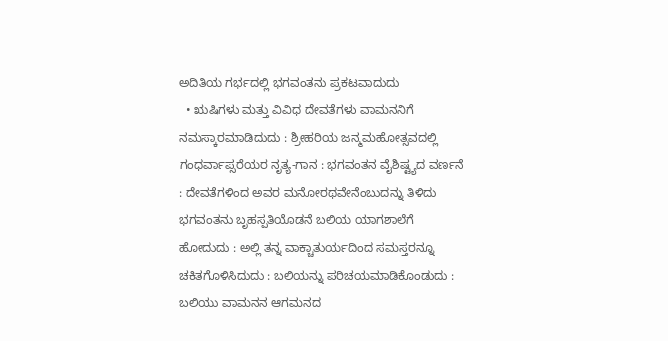ಅದಿತಿಯ ಗರ್ಭದಲ್ಲಿ ಭಗವಂತನು ಪ್ರಕಟವಾದುದು
  • ಋಷಿಗಳು ಮತ್ತು ವಿವಿಧ ದೇವತೆಗಳು ವಾಮನನಿಗೆ ನಮಸ್ಕಾರಮಾಡಿದುದು : ಶ್ರೀಹರಿಯ ಜನ್ಮಮಹೋತ್ಸವದಲ್ಲಿ ಗಂಧರ್ವಾಪ್ಸರೆಯರ ನೃತ್ಯ-ಗಾನ : ಭಗವಂತನ ವೈಶಿಷ್ಟ್ಯದ ವರ್ಣನೆ : ದೇವತೆಗಳಿಂದ ಅವರ ಮನೋರಥವೇನೆಂಬುದನ್ನು ತಿಳಿದು ಭಗವಂತನು ಬೃಹಸ್ಪತಿಯೊಡನೆ ಬಲಿಯ ಯಾಗಶಾಲೆಗೆ ಹೋದುದು : ಅಲ್ಲಿ ತನ್ನ ವಾಕ್ಚಾತುರ್ಯದಿಂದ ಸಮಸ್ತರನ್ನೂ ಚಕಿತಗೊಳಿಸಿದುದು : ಬಲಿಯನ್ನು ಪರಿಚಯಮಾಡಿಕೊಂಡುದು : ಬಲಿಯು ವಾಮನನ ಆಗಮನದ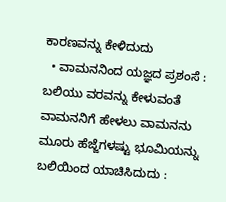ಕಾರಣವನ್ನು ಕೇಳಿದುದು
  • ವಾಮನನಿಂದ ಯಜ್ಞದ ಪ್ರಶಂಸೆ : ಬಲಿಯು ವರವನ್ನು ಕೇಳುವಂತೆ ವಾಮನನಿಗೆ ಹೇಳಲು ವಾಮನನು ಮೂರು ಹೆಜ್ಜೆಗಳಷ್ಟು ಭೂಮಿಯನ್ನು ಬಲಿಯಿಂದ ಯಾಚಿಸಿದುದು :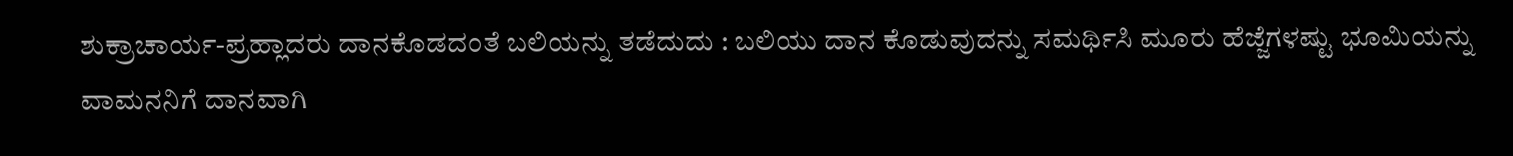ಶುಕ್ರಾಚಾರ್ಯ-ಪ್ರಹ್ಲಾದರು ದಾನಕೊಡದಂತೆ ಬಲಿಯನ್ನು ತಡೆದುದು : ಬಲಿಯು ದಾನ ಕೊಡುವುದನ್ನು ಸಮರ್ಥಿಸಿ ಮೂರು ಹೆಜ್ಜೆಗಳಷ್ಟು ಭೂಮಿಯನ್ನು ವಾಮನನಿಗೆ ದಾನವಾಗಿ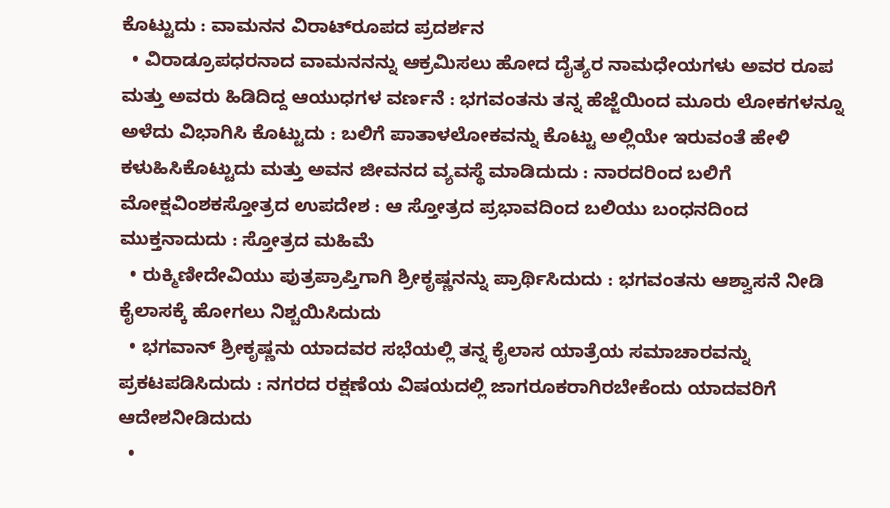ಕೊಟ್ಟುದು : ವಾಮನನ ವಿರಾಟ್‍ರೂಪದ ಪ್ರದರ್ಶನ
  • ವಿರಾಡ್ರೂಪಧರನಾದ ವಾಮನನನ್ನು ಆಕ್ರಮಿಸಲು ಹೋದ ದೈತ್ಯರ ನಾಮಧೇಯಗಳು ಅವರ ರೂಪ ಮತ್ತು ಅವರು ಹಿಡಿದಿದ್ದ ಆಯುಧಗಳ ವರ್ಣನೆ : ಭಗವಂತನು ತನ್ನ ಹೆಜ್ಜೆಯಿಂದ ಮೂರು ಲೋಕಗಳನ್ನೂ ಅಳೆದು ವಿಭಾಗಿಸಿ ಕೊಟ್ಟುದು : ಬಲಿಗೆ ಪಾತಾಳಲೋಕವನ್ನು ಕೊಟ್ಟು ಅಲ್ಲಿಯೇ ಇರುವಂತೆ ಹೇಳಿ ಕಳುಹಿಸಿಕೊಟ್ಟುದು ಮತ್ತು ಅವನ ಜೀವನದ ವ್ಯವಸ್ಥೆ ಮಾಡಿದುದು : ನಾರದರಿಂದ ಬಲಿಗೆ ಮೋಕ್ಷವಿಂಶಕಸ್ತೋತ್ರದ ಉಪದೇಶ : ಆ ಸ್ತೋತ್ರದ ಪ್ರಭಾವದಿಂದ ಬಲಿಯು ಬಂಧನದಿಂದ ಮುಕ್ತನಾದುದು : ಸ್ತೋತ್ರದ ಮಹಿಮೆ
  • ರುಕ್ಮಿಣೀದೇವಿಯು ಪುತ್ರಪ್ರಾಪ್ತಿಗಾಗಿ ಶ್ರೀಕೃಷ್ಣನನ್ನು ಪ್ರಾರ್ಥಿಸಿದುದು : ಭಗವಂತನು ಆಶ್ವಾಸನೆ ನೀಡಿ ಕೈಲಾಸಕ್ಕೆ ಹೋಗಲು ನಿಶ್ಚಯಿಸಿದುದು
  • ಭಗವಾನ್‍ ಶ್ರೀಕೃಷ್ಣನು ಯಾದವರ ಸಭೆಯಲ್ಲಿ ತನ್ನ ಕೈಲಾಸ ಯಾತ್ರೆಯ ಸಮಾಚಾರವನ್ನು ಪ್ರಕಟಪಡಿಸಿದುದು : ನಗರದ ರಕ್ಷಣೆಯ ವಿಷಯದಲ್ಲಿ ಜಾಗರೂಕರಾಗಿರಬೇಕೆಂದು ಯಾದವರಿಗೆ ಆದೇಶನೀಡಿದುದು
  •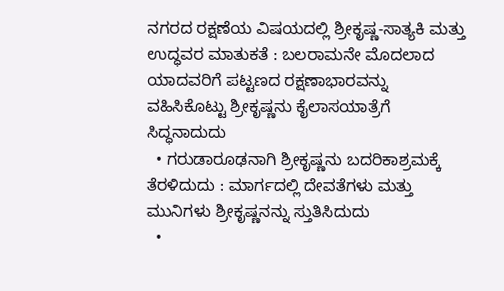ನಗರದ ರಕ್ಷಣೆಯ ವಿಷಯದಲ್ಲಿ ಶ್ರೀಕೃಷ್ಣ-ಸಾತ್ಯಕಿ ಮತ್ತು ಉದ್ಧವರ ಮಾತುಕತೆ : ಬಲರಾಮನೇ ಮೊದಲಾದ ಯಾದವರಿಗೆ ಪಟ್ಟಣದ ರಕ್ಷಣಾಭಾರವನ್ನು ವಹಿಸಿಕೊಟ್ಟು ಶ್ರೀಕೃಷ್ಣನು ಕೈಲಾಸಯಾತ್ರೆಗೆ ಸಿದ್ಧನಾದುದು
  • ಗರುಡಾರೂಢನಾಗಿ ಶ್ರೀಕೃಷ್ಣನು ಬದರಿಕಾಶ್ರಮಕ್ಕೆ ತೆರಳಿದುದು : ಮಾರ್ಗದಲ್ಲಿ ದೇವತೆಗಳು ಮತ್ತು ಮುನಿಗಳು ಶ್ರೀಕೃಷ್ಣನನ್ನು ಸ್ತುತಿಸಿದುದು
  •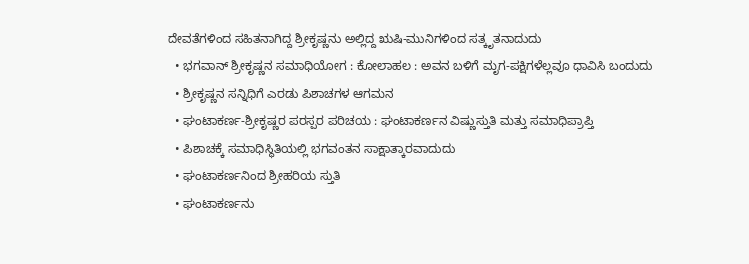ದೇವತೆಗಳಿಂದ ಸಹಿತನಾಗಿದ್ದ ಶ್ರೀಕೃಷ್ಣನು ಅಲ್ಲಿದ್ದ ಋಷಿ-ಮುನಿಗಳಿಂದ ಸತ್ಕೃತನಾದುದು
  • ಭಗವಾನ್‍ ಶ್ರೀಕೃಷ್ಣನ ಸಮಾಧಿಯೋಗ : ಕೋಲಾಹಲ : ಅವನ ಬಳಿಗೆ ಮೃಗ-ಪಕ್ಷಿಗಳೆಲ್ಲವೂ ಧಾವಿಸಿ ಬಂದುದು
  • ಶ್ರೀಕೃಷ್ಣನ ಸನ್ನಿಧಿಗೆ ಎರಡು ಪಿಶಾಚಗಳ ಆಗಮನ
  • ಘಂಟಾಕರ್ಣ-ಶ್ರೀಕೃಷ್ಣರ ಪರಸ್ಪರ ಪರಿಚಯ : ಘಂಟಾಕರ್ಣನ ವಿಷ್ಣುಸ್ತುತಿ ಮತ್ತು ಸಮಾಧಿಪ್ರಾಪ್ತಿ
  • ಪಿಶಾಚಕ್ಕೆ ಸಮಾಧಿಸ್ಥಿತಿಯಲ್ಲಿ ಭಗವಂತನ ಸಾಕ್ಷಾತ್ಕಾರವಾದುದು
  • ಘಂಟಾಕರ್ಣನಿಂದ ಶ್ರೀಹರಿಯ ಸ್ತುತಿ
  • ಘಂಟಾಕರ್ಣನು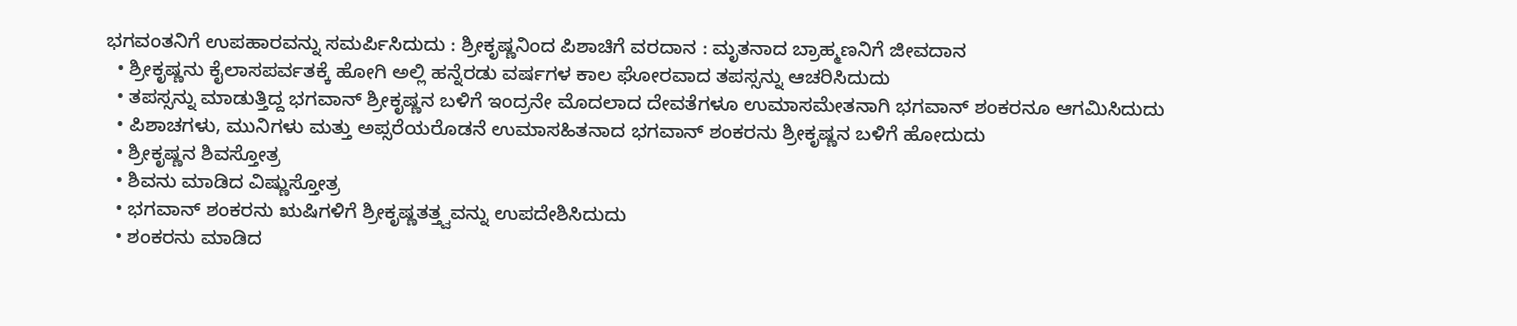ಭಗವಂತನಿಗೆ ಉಪಹಾರವನ್ನು ಸಮರ್ಪಿಸಿದುದು : ಶ್ರೀಕೃಷ್ಣನಿಂದ ಪಿಶಾಚಿಗೆ ವರದಾನ : ಮೃತನಾದ ಬ್ರಾಹ್ಮಣನಿಗೆ ಜೀವದಾನ
  • ಶ್ರೀಕೃಷ್ಣನು ಕೈಲಾಸಪರ್ವತಕ್ಕೆ ಹೋಗಿ ಅಲ್ಲಿ ಹನ್ನೆರಡು ವರ್ಷಗಳ ಕಾಲ ಘೋರವಾದ ತಪಸ್ಸನ್ನು ಆಚರಿಸಿದುದು
  • ತಪಸ್ಸನ್ನು ಮಾಡುತ್ತಿದ್ದ ಭಗವಾನ್‍ ಶ್ರೀಕೃಷ್ಣನ ಬಳಿಗೆ ಇಂದ್ರನೇ ಮೊದಲಾದ ದೇವತೆಗಳೂ ಉಮಾಸಮೇತನಾಗಿ ಭಗವಾನ್‍ ಶಂಕರನೂ ಆಗಮಿಸಿದುದು
  • ಪಿಶಾಚಗಳು, ಮುನಿಗಳು ಮತ್ತು ಅಪ್ಸರೆಯರೊಡನೆ ಉಮಾಸಹಿತನಾದ ಭಗವಾನ್‍ ಶಂಕರನು ಶ್ರೀಕೃಷ್ಣನ ಬಳಿಗೆ ಹೋದುದು
  • ಶ್ರೀಕೃಷ್ಣನ ಶಿವಸ್ತೋತ್ರ
  • ಶಿವನು ಮಾಡಿದ ವಿಷ್ಣುಸ್ತೋತ್ರ
  • ಭಗವಾನ್‍ ಶಂಕರನು ಋಷಿಗಳಿಗೆ ಶ್ರೀಕೃಷ್ಣತತ್ತ್ವವನ್ನು ಉಪದೇಶಿಸಿದುದು
  • ಶಂಕರನು ಮಾಡಿದ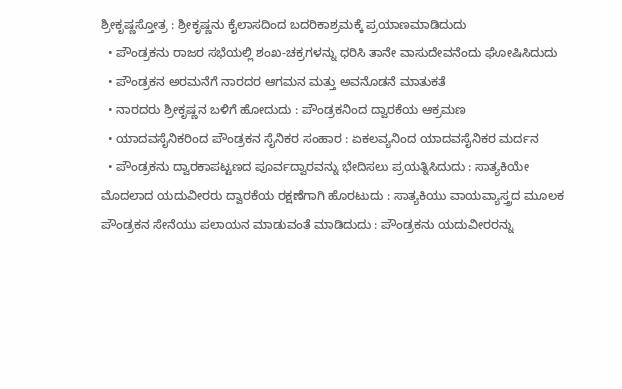ಶ್ರೀಕೃಷ್ಣಸ್ತೋತ್ರ : ಶ್ರೀಕೃಷ್ಣನು ಕೈಲಾಸದಿಂದ ಬದರಿಕಾಶ್ರಮಕ್ಕೆ ಪ್ರಯಾಣಮಾಡಿದುದು
  • ಪೌಂಡ್ರಕನು ರಾಜರ ಸಭೆಯಲ್ಲಿ ಶಂಖ-ಚಕ್ರಗಳನ್ನು ಧರಿಸಿ ತಾನೇ ವಾಸುದೇವನೆಂದು ಘೋಷಿಸಿದುದು
  • ಪೌಂಡ್ರಕನ ಅರಮನೆಗೆ ನಾರದರ ಆಗಮನ ಮತ್ತು ಅವನೊಡನೆ ಮಾತುಕತೆ
  • ನಾರದರು ಶ್ರೀಕೃಷ್ಣನ ಬಳಿಗೆ ಹೋದುದು : ಪೌಂಡ್ರಕನಿಂದ ದ್ವಾರಕೆಯ ಆಕ್ರಮಣ
  • ಯಾದವಸೈನಿಕರಿಂದ ಪೌಂಡ್ರಕನ ಸೈನಿಕರ ಸಂಹಾರ : ಏಕಲವ್ಯನಿಂದ ಯಾದವಸೈನಿಕರ ಮರ್ದನ
  • ಪೌಂಡ್ರಕನು ದ್ವಾರಕಾಪಟ್ಟಣದ ಪೂರ್ವದ್ವಾರವನ್ನು ಭೇದಿಸಲು ಪ್ರಯತ್ನಿಸಿದುದು : ಸಾತ್ಯಕಿಯೇ ಮೊದಲಾದ ಯದುವೀರರು ದ್ವಾರಕೆಯ ರಕ್ಷಣೆಗಾಗಿ ಹೊರಟುದು : ಸಾತ್ಯಕಿಯು ವಾಯವ್ಯಾಸ್ತ್ರದ ಮೂಲಕ ಪೌಂಡ್ರಕನ ಸೇನೆಯು ಪಲಾಯನ ಮಾಡುವಂತೆ ಮಾಡಿದುದು : ಪೌಂಡ್ರಕನು ಯದುವೀರರನ್ನು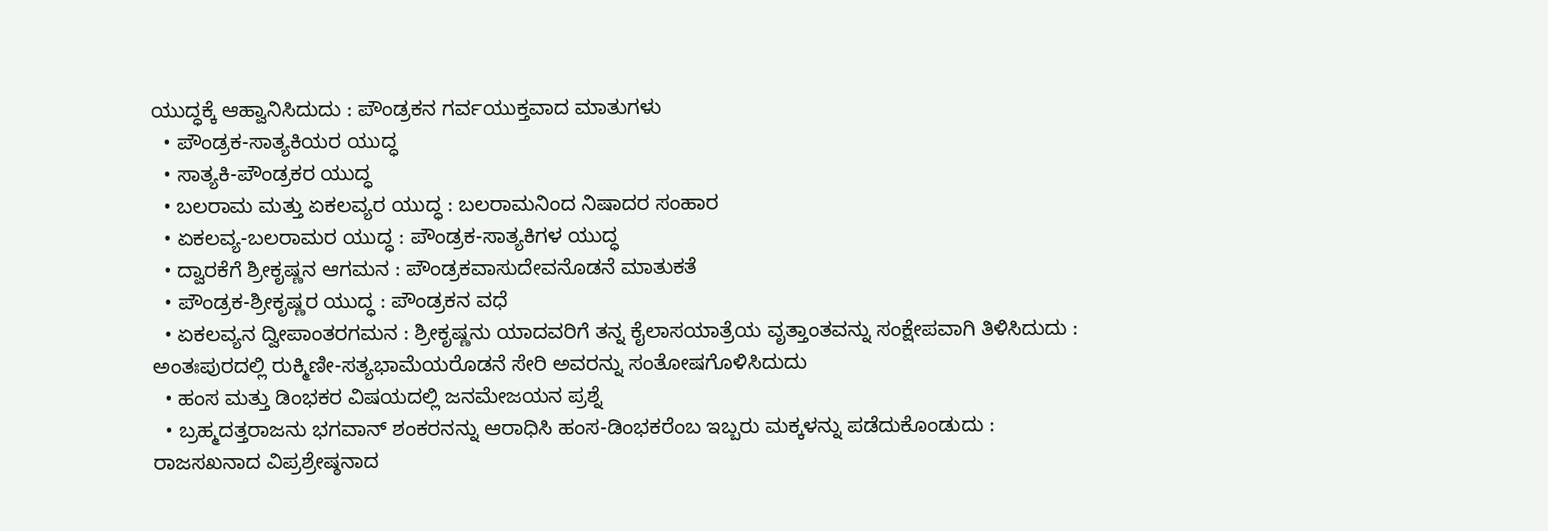ಯುದ್ಧಕ್ಕೆ ಆಹ್ವಾನಿಸಿದುದು : ಪೌಂಡ್ರಕನ ಗರ್ವಯುಕ್ತವಾದ ಮಾತುಗಳು
  • ಪೌಂಡ್ರಕ-ಸಾತ್ಯಕಿಯರ ಯುದ್ಧ
  • ಸಾತ್ಯಕಿ-ಪೌಂಡ್ರಕರ ಯುದ್ಧ
  • ಬಲರಾಮ ಮತ್ತು ಏಕಲವ್ಯರ ಯುದ್ಧ : ಬಲರಾಮನಿಂದ ನಿಷಾದರ ಸಂಹಾರ
  • ಏಕಲವ್ಯ-ಬಲರಾಮರ ಯುದ್ಧ : ಪೌಂಡ್ರಕ-ಸಾತ್ಯಕಿಗಳ ಯುದ್ಧ
  • ದ್ವಾರಕೆಗೆ ಶ್ರೀಕೃಷ್ಣನ ಆಗಮನ : ಪೌಂಡ್ರಕವಾಸುದೇವನೊಡನೆ ಮಾತುಕತೆ
  • ಪೌಂಡ್ರಕ-ಶ್ರೀಕೃಷ್ಣರ ಯುದ್ಧ : ಪೌಂಡ್ರಕನ ವಧೆ
  • ಏಕಲವ್ಯನ ದ್ವೀಪಾಂತರಗಮನ : ಶ್ರೀಕೃಷ್ಣನು ಯಾದವರಿಗೆ ತನ್ನ ಕೈಲಾಸಯಾತ್ರೆಯ ವೃತ್ತಾಂತವನ್ನು ಸಂಕ್ಷೇಪವಾಗಿ ತಿಳಿಸಿದುದು : ಅಂತಃಪುರದಲ್ಲಿ ರುಕ್ಮಿಣೀ-ಸತ್ಯಭಾಮೆಯರೊಡನೆ ಸೇರಿ ಅವರನ್ನು ಸಂತೋಷಗೊಳಿಸಿದುದು
  • ಹಂಸ ಮತ್ತು ಡಿಂಭಕರ ವಿಷಯದಲ್ಲಿ ಜನಮೇಜಯನ ಪ್ರಶ್ನೆ
  • ಬ್ರಹ್ಮದತ್ತರಾಜನು ಭಗವಾನ್‍ ಶಂಕರನನ್ನು ಆರಾಧಿಸಿ ಹಂಸ-ಡಿಂಭಕರೆಂಬ ಇಬ್ಬರು ಮಕ್ಕಳನ್ನು ಪಡೆದುಕೊಂಡುದು : ರಾಜಸಖನಾದ ವಿಪ್ರಶ್ರೇಷ್ಠನಾದ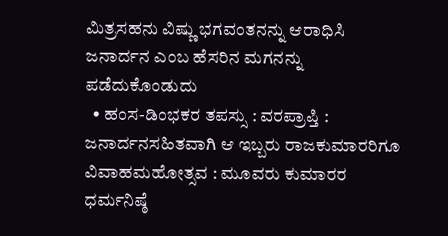ಮಿತ್ರಸಹನು ವಿಷ್ಣು ಭಗವಂತನನ್ನು ಆರಾಧಿಸಿ ಜನಾರ್ದನ ಎಂಬ ಹೆಸರಿನ ಮಗನನ್ನು ಪಡೆದುಕೊಂಡುದು
  • ಹಂಸ-ಡಿಂಭಕರ ತಪಸ್ಸು : ವರಪ್ರಾಪ್ತಿ : ಜನಾರ್ದನಸಹಿತವಾಗಿ ಆ ಇಬ್ಬರು ರಾಜಕುಮಾರರಿಗೂ ವಿವಾಹಮಹೋತ್ಸವ : ಮೂವರು ಕುಮಾರರ ಧರ್ಮನಿಷ್ಠೆ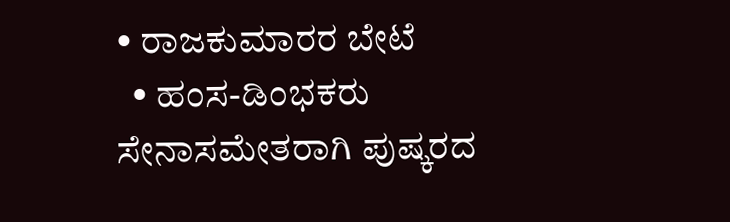• ರಾಜಕುಮಾರರ ಬೇಟೆ
  • ಹಂಸ-ಡಿಂಭಕರು ಸೇನಾಸಮೇತರಾಗಿ ಪುಷ್ಕರದ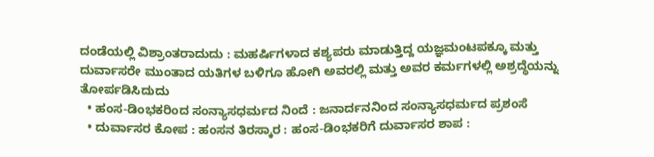ದಂಡೆಯಲ್ಲಿ ವಿಶ್ರಾಂತರಾದುದು : ಮಹರ್ಷಿಗಳಾದ ಕಶ್ಯಪರು ಮಾಡುತ್ತಿದ್ದ ಯಜ್ಞಮಂಟಪಕ್ಕೂ ಮತ್ತು ದುರ್ವಾಸರೇ ಮುಂತಾದ ಯತಿಗಳ ಬಳಿಗೂ ಹೋಗಿ ಅವರಲ್ಲಿ ಮತ್ತು ಅವರ ಕರ್ಮಗಳಲ್ಲಿ ಅಶ್ರದ್ಧೆಯನ್ನು ತೋರ್ಪಡಿಸಿದುದು
  • ಹಂಸ-ಡಿಂಭಕರಿಂದ ಸಂನ್ಯಾಸಧರ್ಮದ ನಿಂದೆ : ಜನಾರ್ದನನಿಂದ ಸಂನ್ಯಾಸಧರ್ಮದ ಪ್ರಶಂಸೆ
  • ದುರ್ವಾಸರ ಕೋಪ : ಹಂಸನ ತಿರಸ್ಕಾರ : ಹಂಸ-ಡಿಂಭಕರಿಗೆ ದುರ್ವಾಸರ ಶಾಪ :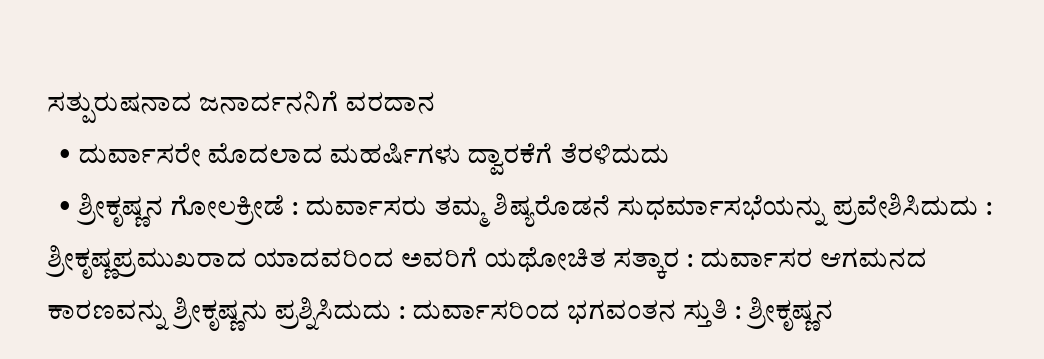ಸತ್ಪುರುಷನಾದ ಜನಾರ್ದನನಿಗೆ ವರದಾನ
  • ದುರ್ವಾಸರೇ ಮೊದಲಾದ ಮಹರ್ಷಿಗಳು ದ್ವಾರಕೆಗೆ ತೆರಳಿದುದು
  • ಶ್ರೀಕೃಷ್ಣನ ಗೋಲಕ್ರೀಡೆ : ದುರ್ವಾಸರು ತಮ್ಮ ಶಿಷ್ಯರೊಡನೆ ಸುಧರ್ಮಾಸಭೆಯನ್ನು ಪ್ರವೇಶಿಸಿದುದು : ಶ್ರೀಕೃಷ್ಣಪ್ರಮುಖರಾದ ಯಾದವರಿಂದ ಅವರಿಗೆ ಯಥೋಚಿತ ಸತ್ಕಾರ : ದುರ್ವಾಸರ ಆಗಮನದ ಕಾರಣವನ್ನು ಶ್ರೀಕೃಷ್ಣನು ಪ್ರಶ್ನಿಸಿದುದು : ದುರ್ವಾಸರಿಂದ ಭಗವಂತನ ಸ್ತುತಿ : ಶ್ರೀಕೃಷ್ಣನ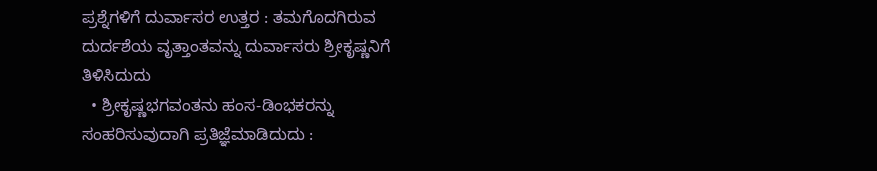ಪ್ರಶ್ನೆಗಳಿಗೆ ದುರ್ವಾಸರ ಉತ್ತರ : ತಮಗೊದಗಿರುವ ದುರ್ದಶೆಯ ವೃತ್ತಾಂತವನ್ನು ದುರ್ವಾಸರು ಶ್ರೀಕೃಷ್ಣನಿಗೆ ತಿಳಿಸಿದುದು
  • ಶ್ರೀಕೃಷ್ಣಭಗವಂತನು ಹಂಸ-ಡಿಂಭಕರನ್ನು ಸಂಹರಿಸುವುದಾಗಿ ಪ್ರತಿಜ್ಞೆಮಾಡಿದುದು :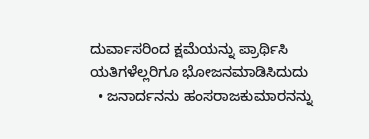ದುರ್ವಾಸರಿಂದ ಕ್ಷಮೆಯನ್ನು ಪ್ರಾರ್ಥಿಸಿ ಯತಿಗಳೆಲ್ಲರಿಗೂ ಭೋಜನಮಾಡಿಸಿದುದು
  • ಜನಾರ್ದನನು ಹಂಸರಾಜಕುಮಾರನನ್ನು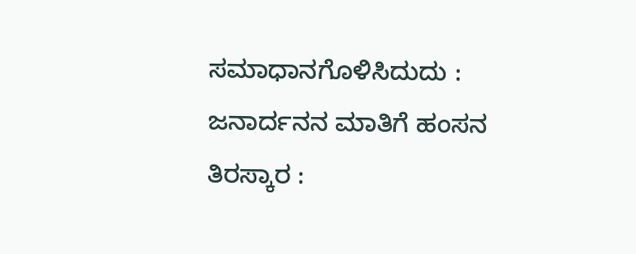ಸಮಾಧಾನಗೊಳಿಸಿದುದು : ಜನಾರ್ದನನ ಮಾತಿಗೆ ಹಂಸನ ತಿರಸ್ಕಾರ :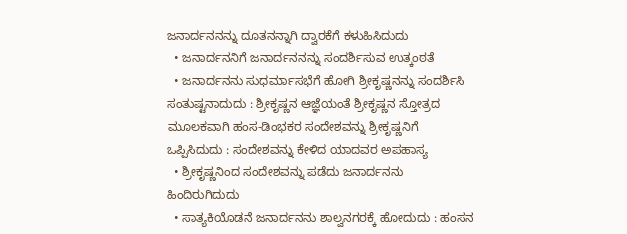ಜನಾರ್ದನನನ್ನು ದೂತನನ್ನಾಗಿ ದ್ವಾರಕೆಗೆ ಕಳುಹಿಸಿದುದು
  • ಜನಾರ್ದನನಿಗೆ ಜನಾರ್ದನನನ್ನು ಸಂದರ್ಶಿಸುವ ಉತ್ಕಂಠತೆ
  • ಜನಾರ್ದನನು ಸುಧರ್ಮಾಸಭೆಗೆ ಹೋಗಿ ಶ್ರೀಕೃಷ್ಣನನ್ನು ಸಂದರ್ಶಿಸಿ ಸಂತುಷ್ಟನಾದುದು : ಶ್ರೀಕೃಷ್ಣನ ಆಜ್ಞೆಯಂತೆ ಶ್ರೀಕೃಷ್ಣನ ಸ್ತೋತ್ರದ ಮೂಲಕವಾಗಿ ಹಂಸ-ಡಿಂಭಕರ ಸಂದೇಶವನ್ನು ಶ್ರೀಕೃಷ್ಣನಿಗೆ ಒಪ್ಪಿಸಿದುದು : ಸಂದೇಶವನ್ನು ಕೇಳಿದ ಯಾದವರ ಅಪಹಾಸ್ಯ
  • ಶ್ರೀಕೃಷ್ಣನಿಂದ ಸಂದೇಶವನ್ನು ಪಡೆದು ಜನಾರ್ದನನು ಹಿಂದಿರುಗಿದುದು
  • ಸಾತ್ಯಕಿಯೊಡನೆ ಜನಾರ್ದನನು ಶಾಲ್ವನಗರಕ್ಕೆ ಹೋದುದು : ಹಂಸನ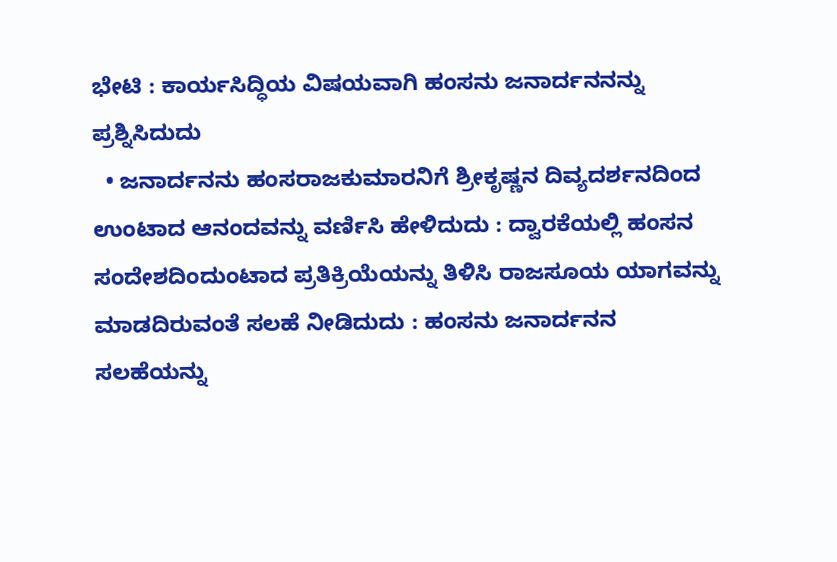ಭೇಟಿ : ಕಾರ್ಯಸಿದ್ಧಿಯ ವಿಷಯವಾಗಿ ಹಂಸನು ಜನಾರ್ದನನನ್ನು ಪ್ರಶ್ನಿಸಿದುದು
  • ಜನಾರ್ದನನು ಹಂಸರಾಜಕುಮಾರನಿಗೆ ಶ್ರೀಕೃಷ್ಣನ ದಿವ್ಯದರ್ಶನದಿಂದ ಉಂಟಾದ ಆನಂದವನ್ನು ವರ್ಣಿಸಿ ಹೇಳಿದುದು : ದ್ವಾರಕೆಯಲ್ಲಿ ಹಂಸನ ಸಂದೇಶದಿಂದುಂಟಾದ ಪ್ರತಿಕ್ರಿಯೆಯನ್ನು ತಿಳಿಸಿ ರಾಜಸೂಯ ಯಾಗವನ್ನು ಮಾಡದಿರುವಂತೆ ಸಲಹೆ ನೀಡಿದುದು : ಹಂಸನು ಜನಾರ್ದನನ ಸಲಹೆಯನ್ನು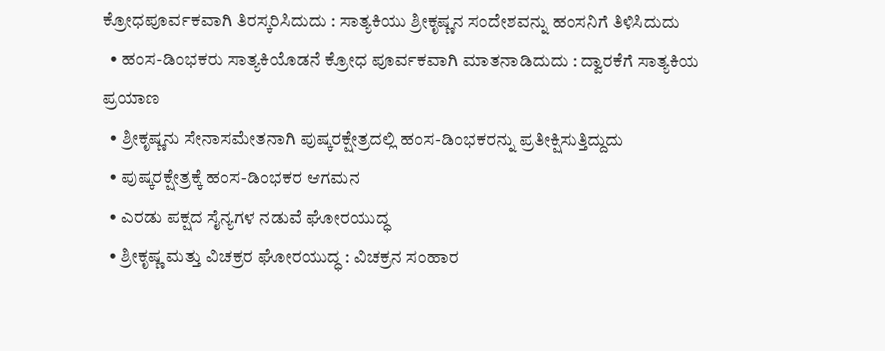ಕ್ರೋಧಪೂರ್ವಕವಾಗಿ ತಿರಸ್ಕರಿಸಿದುದು : ಸಾತ್ಯಕಿಯು ಶ್ರೀಕೃಷ್ಣನ ಸಂದೇಶವನ್ನು ಹಂಸನಿಗೆ ತಿಳಿಸಿದುದು
  • ಹಂಸ-ಡಿಂಭಕರು ಸಾತ್ಯಕಿಯೊಡನೆ ಕ್ರೋಧ ಪೂರ್ವಕವಾಗಿ ಮಾತನಾಡಿದುದು : ದ್ವಾರಕೆಗೆ ಸಾತ್ಯಕಿಯ ಪ್ರಯಾಣ
  • ಶ್ರೀಕೃಷ್ಣನು ಸೇನಾಸಮೇತನಾಗಿ ಪುಷ್ಕರಕ್ಷೇತ್ರದಲ್ಲಿ ಹಂಸ-ಡಿಂಭಕರನ್ನು ಪ್ರತೀಕ್ಷಿಸುತ್ತಿದ್ದುದು
  • ಪುಷ್ಕರಕ್ಷೇತ್ರಕ್ಕೆ ಹಂಸ-ಡಿಂಭಕರ ಆಗಮನ
  • ಎರಡು ಪಕ್ಷದ ಸೈನ್ಯಗಳ ನಡುವೆ ಘೋರಯುದ್ಧ
  • ಶ್ರೀಕೃಷ್ಣ ಮತ್ತು ವಿಚಕ್ರರ ಘೋರಯುದ್ಧ : ವಿಚಕ್ರನ ಸಂಹಾರ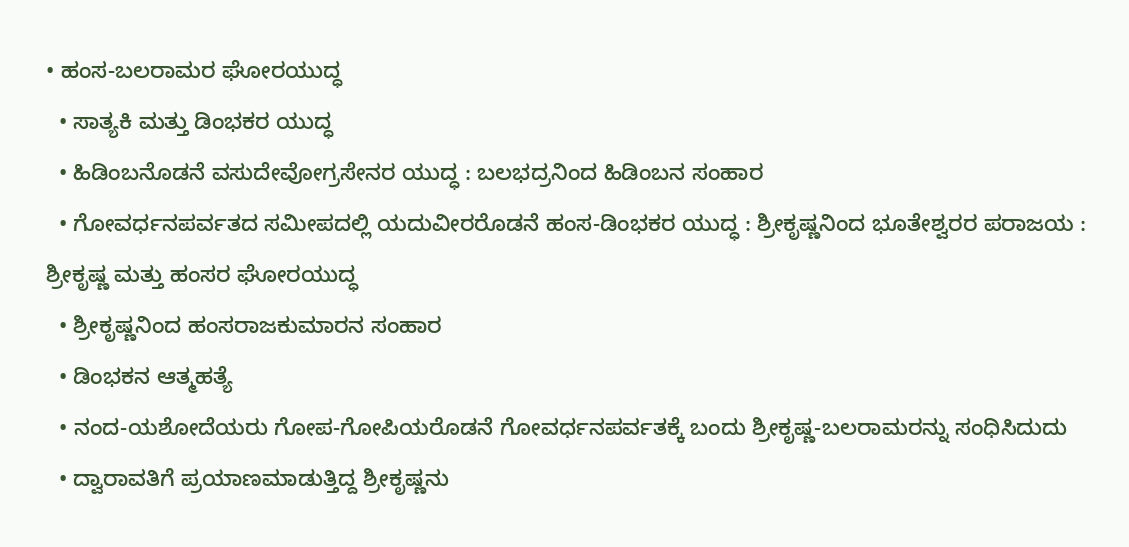• ಹಂಸ-ಬಲರಾಮರ ಘೋರಯುದ್ಧ
  • ಸಾತ್ಯಕಿ ಮತ್ತು ಡಿಂಭಕರ ಯುದ್ಧ
  • ಹಿಡಿಂಬನೊಡನೆ ವಸುದೇವೋಗ್ರಸೇನರ ಯುದ್ಧ : ಬಲಭದ್ರನಿಂದ ಹಿಡಿಂಬನ ಸಂಹಾರ
  • ಗೋವರ್ಧನಪರ್ವತದ ಸಮೀಪದಲ್ಲಿ ಯದುವೀರರೊಡನೆ ಹಂಸ-ಡಿಂಭಕರ ಯುದ್ಧ : ಶ್ರೀಕೃಷ್ಣನಿಂದ ಭೂತೇಶ್ವರರ ಪರಾಜಯ : ಶ್ರೀಕೃಷ್ಣ ಮತ್ತು ಹಂಸರ ಘೋರಯುದ್ಧ
  • ಶ್ರೀಕೃಷ್ಣನಿಂದ ಹಂಸರಾಜಕುಮಾರನ ಸಂಹಾರ
  • ಡಿಂಭಕನ ಆತ್ಮಹತ್ಯೆ
  • ನಂದ-ಯಶೋದೆಯರು ಗೋಪ-ಗೋಪಿಯರೊಡನೆ ಗೋವರ್ಧನಪರ್ವತಕ್ಕೆ ಬಂದು ಶ್ರೀಕೃಷ್ಣ-ಬಲರಾಮರನ್ನು ಸಂಧಿಸಿದುದು
  • ದ್ವಾರಾವತಿಗೆ ಪ್ರಯಾಣಮಾಡುತ್ತಿದ್ದ ಶ್ರೀಕೃಷ್ಣನು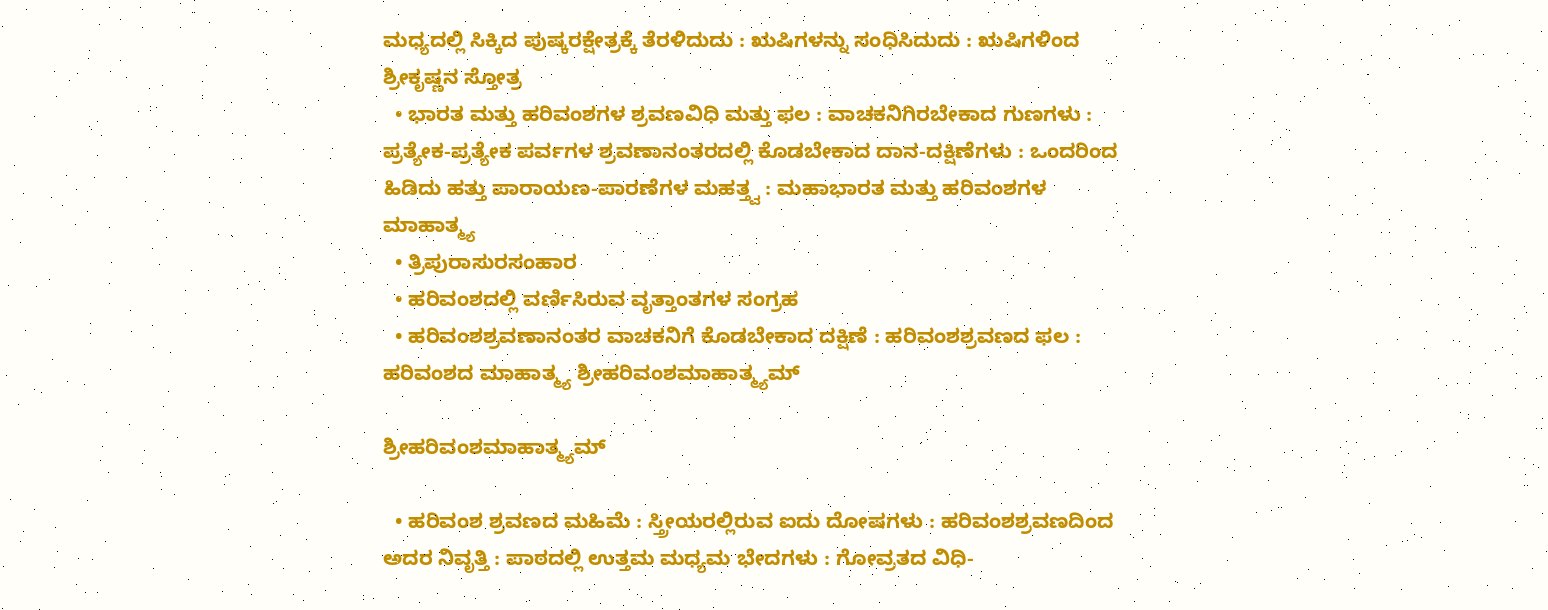ಮಧ್ಯದಲ್ಲಿ ಸಿಕ್ಕಿದ ಪುಷ್ಕರಕ್ಷೇತ್ರಕ್ಕೆ ತೆರಳಿದುದು : ಋಷಿಗಳನ್ನು ಸಂಧಿಸಿದುದು : ಋಷಿಗಳಿಂದ ಶ್ರೀಕೃಷ್ಣನ ಸ್ತೋತ್ರ
  • ಭಾರತ ಮತ್ತು ಹರಿವಂಶಗಳ ಶ್ರವಣವಿಧಿ ಮತ್ತು ಫಲ : ವಾಚಕನಿಗಿರಬೇಕಾದ ಗುಣಗಳು : ಪ್ರತ್ಯೇಕ-ಪ್ರತ್ಯೇಕ ಪರ್ವಗಳ ಶ್ರವಣಾನಂತರದಲ್ಲಿ ಕೊಡಬೇಕಾದ ದಾನ-ದಕ್ಷಿಣೆಗಳು : ಒಂದರಿಂದ ಹಿಡಿದು ಹತ್ತು ಪಾರಾಯಣ-ಪಾರಣೆಗಳ ಮಹತ್ತ್ವ : ಮಹಾಭಾರತ ಮತ್ತು ಹರಿವಂಶಗಳ ಮಾಹಾತ್ಮ್ಯ
  • ತ್ರಿಪುರಾಸುರಸಂಹಾರ
  • ಹರಿವಂಶದಲ್ಲಿ ವರ್ಣಿಸಿರುವ ವೃತ್ತಾಂತಗಳ ಸಂಗ್ರಹ
  • ಹರಿವಂಶಶ್ರವಣಾನಂತರ ವಾಚಕನಿಗೆ ಕೊಡಬೇಕಾದ ದಕ್ಷಿಣೆ : ಹರಿವಂಶಶ್ರವಣದ ಫಲ : ಹರಿವಂಶದ ಮಾಹಾತ್ಮ್ಯ ಶ್ರೀಹರಿವಂಶಮಾಹಾತ್ಮ್ಯಮ್‍

ಶ್ರೀಹರಿವಂಶಮಾಹಾತ್ಮ್ಯಮ್‍

  • ಹರಿವಂಶ ಶ್ರವಣದ ಮಹಿಮೆ : ಸ್ತ್ರೀಯರಲ್ಲಿರುವ ಐದು ದೋಷಗಳು : ಹರಿವಂಶಶ್ರವಣದಿಂದ ಅದರ ನಿವೃತ್ತಿ : ಪಾಠದಲ್ಲಿ ಉತ್ತಮ ಮಧ್ಯಮ ಭೇದಗಳು : ಗೋವ್ರತದ ವಿಧಿ-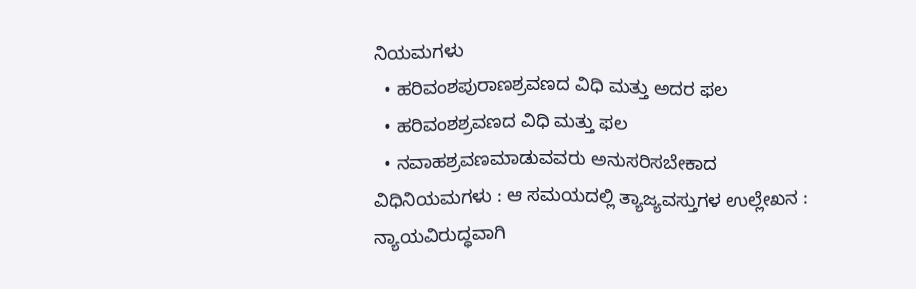ನಿಯಮಗಳು
  • ಹರಿವಂಶಪುರಾಣಶ್ರವಣದ ವಿಧಿ ಮತ್ತು ಅದರ ಫಲ
  • ಹರಿವಂಶಶ್ರವಣದ ವಿಧಿ ಮತ್ತು ಫಲ
  • ನವಾಹಶ್ರವಣಮಾಡುವವರು ಅನುಸರಿಸಬೇಕಾದ ವಿಧಿನಿಯಮಗಳು : ಆ ಸಮಯದಲ್ಲಿ ತ್ಯಾಜ್ಯವಸ್ತುಗಳ ಉಲ್ಲೇಖನ : ನ್ಯಾಯವಿರುದ್ಧವಾಗಿ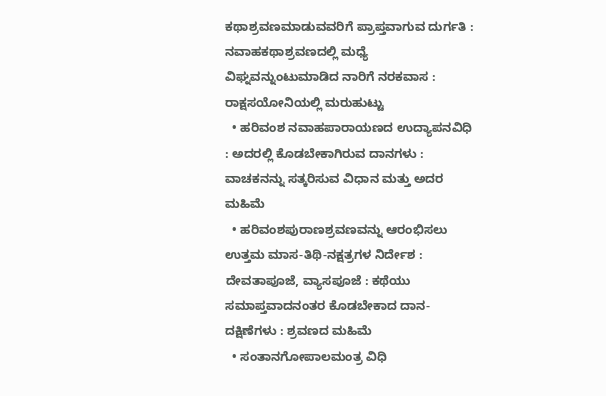ಕಥಾಶ್ರವಣಮಾಡುವವರಿಗೆ ಪ್ರಾಪ್ತವಾಗುವ ದುರ್ಗತಿ : ನವಾಹಕಥಾಶ್ರವಣದಲ್ಲಿ ಮಧ್ಯೆ ವಿಘ್ನವನ್ನುಂಟುಮಾಡಿದ ನಾರಿಗೆ ನರಕವಾಸ : ರಾಕ್ಷಸಯೋನಿಯಲ್ಲಿ ಮರುಹುಟ್ಟು
  • ಹರಿವಂಶ ನವಾಹಪಾರಾಯಣದ ಉದ್ಯಾಪನವಿಧಿ : ಅದರಲ್ಲಿ ಕೊಡಬೇಕಾಗಿರುವ ದಾನಗಳು : ವಾಚಕನನ್ನು ಸತ್ಕರಿಸುವ ವಿಧಾನ ಮತ್ತು ಅದರ ಮಹಿಮೆ
  • ಹರಿವಂಶಪುರಾಣಶ್ರವಣವನ್ನು ಆರಂಭಿಸಲು ಉತ್ತಮ ಮಾಸ-ತಿಥಿ-ನಕ್ಷತ್ರಗಳ ನಿರ್ದೇಶ : ದೇವತಾಪೂಜೆ, ವ್ಯಾಸಪೂಜೆ : ಕಥೆಯು ಸಮಾಪ್ತವಾದನಂತರ ಕೊಡಬೇಕಾದ ದಾನ-ದಕ್ಷಿಣೆಗಳು : ಶ್ರವಣದ ಮಹಿಮೆ
  • ಸಂತಾನಗೋಪಾಲಮಂತ್ರ ವಿಧಿ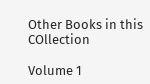Other Books in this COllection

Volume 1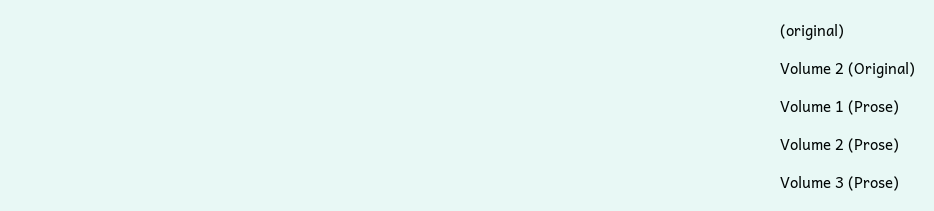(original)

Volume 2 (Original)

Volume 1 (Prose)

Volume 2 (Prose)

Volume 3 (Prose)